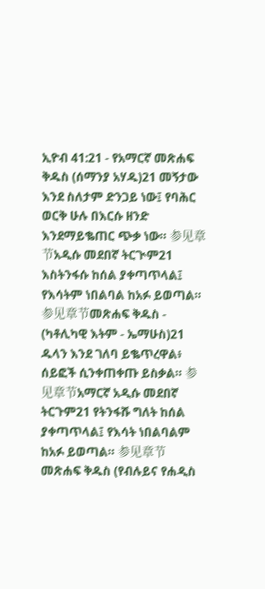ኢዮብ 41:21 - የአማርኛ መጽሐፍ ቅዱስ (ሰማንያ አሃዱ)21 መኝታው እንደ ስለታም ድንጋይ ነው፤ የባሕር ወርቅ ሁሉ በእርሱ ዘንድ እንደማይቈጠር ጭቃ ነው። 参见章节አዲሱ መደበኛ ትርጒም21 እስትንፋሱ ከሰል ያቀጣጥላል፤ የእሳትም ነበልባል ከአፉ ይወጣል። 参见章节መጽሐፍ ቅዱስ - (ካቶሊካዊ እትም - ኤማሁስ)21 ዱላን እንደ ገለባ ይቈጥረዋል፥ ሰይፎች ሲንቀጠቀጡ ይስቃል። 参见章节አማርኛ አዲሱ መደበኛ ትርጉም21 የትንፋሹ ግለት ከሰል ያቀጣጥላል፤ የእሳት ነበልባልም ከአፉ ይወጣል። 参见章节መጽሐፍ ቅዱስ (የብሉይና የሐዲስ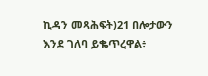ኪዳን መጻሕፍት)21 በሎታውን እንደ ገለባ ይቈጥረዋል፥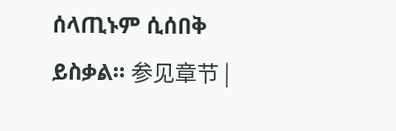ሰላጢኑም ሲሰበቅ ይስቃል። 参见章节 |